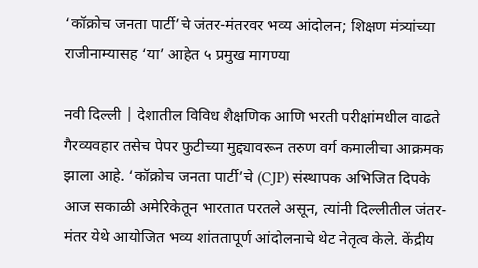‘कॉक्रोच जनता पार्टी’चे जंतर-मंतरवर भव्य आंदोलन; शिक्षण मंत्र्यांच्या राजीनाम्यासह ‘या’ आहेत ५ प्रमुख मागण्या

नवी दिल्ली | देशातील विविध शैक्षणिक आणि भरती परीक्षांमधील वाढते गैरव्यवहार तसेच पेपर फुटीच्या मुद्द्यावरून तरुण वर्ग कमालीचा आक्रमक झाला आहे. ‘कॉक्रोच जनता पार्टी’चे (CJP) संस्थापक अभिजित दिपके आज सकाळी अमेरिकेतून भारतात परतले असून, त्यांनी दिल्लीतील जंतर-मंतर येथे आयोजित भव्य शांततापूर्ण आंदोलनाचे थेट नेतृत्व केले. केंद्रीय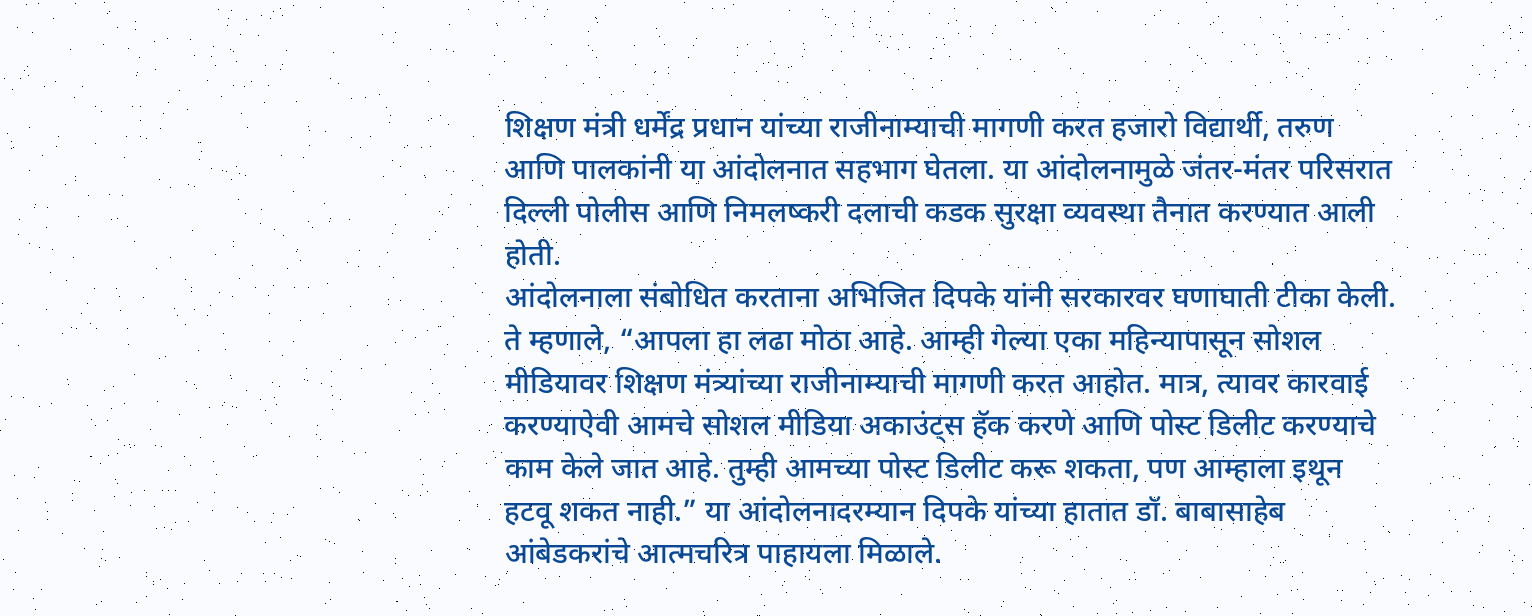शिक्षण मंत्री धर्मेंद्र प्रधान यांच्या राजीनाम्याची मागणी करत हजारो विद्यार्थी, तरुण आणि पालकांनी या आंदोलनात सहभाग घेतला. या आंदोलनामुळे जंतर-मंतर परिसरात दिल्ली पोलीस आणि निमलष्करी दलाची कडक सुरक्षा व्यवस्था तैनात करण्यात आली होती.
आंदोलनाला संबोधित करताना अभिजित दिपके यांनी सरकारवर घणाघाती टीका केली. ते म्हणाले, “आपला हा लढा मोठा आहे. आम्ही गेल्या एका महिन्यापासून सोशल मीडियावर शिक्षण मंत्र्यांच्या राजीनाम्याची मागणी करत आहोत. मात्र, त्यावर कारवाई करण्याऐवी आमचे सोशल मीडिया अकाउंट्स हॅक करणे आणि पोस्ट डिलीट करण्याचे काम केले जात आहे. तुम्ही आमच्या पोस्ट डिलीट करू शकता, पण आम्हाला इथून हटवू शकत नाही.” या आंदोलनादरम्यान दिपके यांच्या हातात डॉ. बाबासाहेब आंबेडकरांचे आत्मचरित्र पाहायला मिळाले.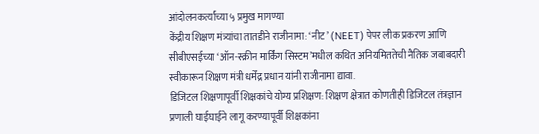आंदोलनकर्त्यांच्या ५ प्रमुख मागण्या
केंद्रीय शिक्षण मंत्र्यांचा तातडीने राजीनामा: ‘नीट’ (NEET) पेपर लीक प्रकरण आणि सीबीएसईच्या ‘ऑन-स्क्रीन मार्किंग सिस्टम’मधील कथित अनियमिततेची नैतिक जबाबदारी स्वीकारून शिक्षण मंत्री धर्मेंद्र प्रधान यांनी राजीनामा द्यावा.
डिजिटल शिक्षणापूर्वी शिक्षकांचे योग्य प्रशिक्षण: शिक्षण क्षेत्रात कोणतीही डिजिटल तंत्रज्ञान प्रणाली घाईघाईने लागू करण्यापूर्वी शिक्षकांना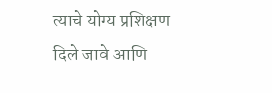त्याचे योग्य प्रशिक्षण दिले जावे आणि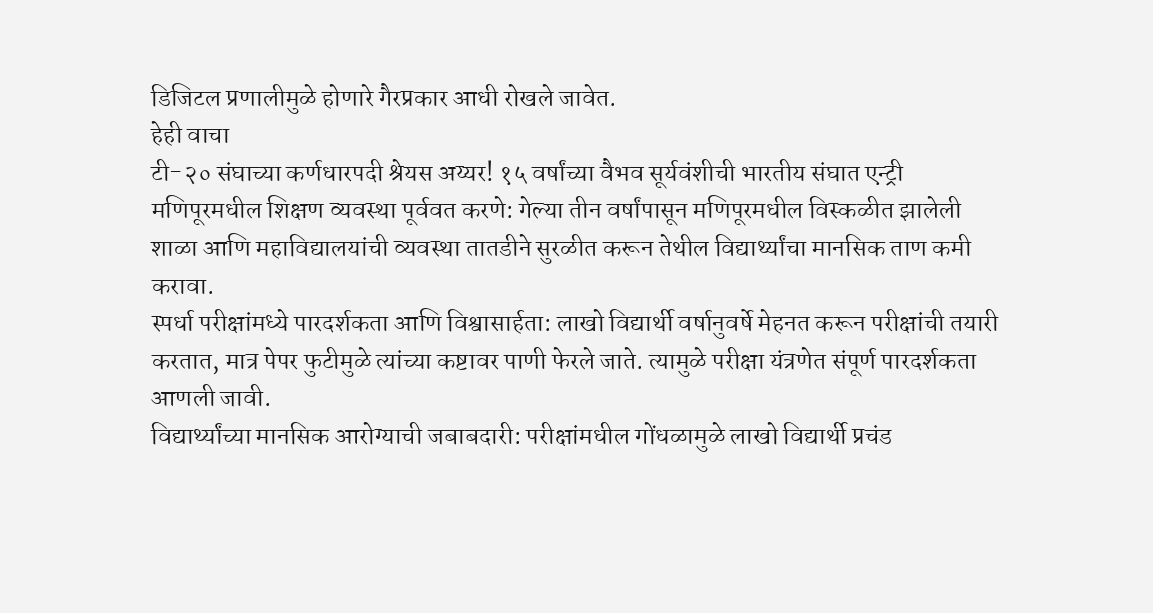डिजिटल प्रणालीमुळे होणारे गैरप्रकार आधी रोखले जावेत.
हेही वाचा
टी-२० संघाच्या कर्णधारपदी श्रेयस अय्यर! १५ वर्षांच्या वैभव सूर्यवंशीची भारतीय संघात एन्ट्री
मणिपूरमधील शिक्षण व्यवस्था पूर्ववत करणे: गेल्या तीन वर्षांपासून मणिपूरमधील विस्कळीत झालेली शाळा आणि महाविद्यालयांची व्यवस्था तातडीने सुरळीत करून तेथील विद्यार्थ्यांचा मानसिक ताण कमी करावा.
स्पर्धा परीक्षांमध्ये पारदर्शकता आणि विश्वासार्हता: लाखो विद्यार्थी वर्षानुवर्षे मेहनत करून परीक्षांची तयारी करतात, मात्र पेपर फुटीमुळे त्यांच्या कष्टावर पाणी फेरले जाते. त्यामुळे परीक्षा यंत्रणेत संपूर्ण पारदर्शकता आणली जावी.
विद्यार्थ्यांच्या मानसिक आरोग्याची जबाबदारी: परीक्षांमधील गोंधळामुळे लाखो विद्यार्थी प्रचंड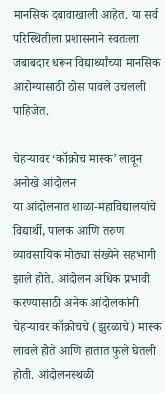मानसिक दबावाखाली आहेत. या सर्व परिस्थितीला प्रशासनाने स्वतःला जबाबदार धरून विद्यार्थ्यांच्या मानसिक आरोग्यासाठी ठोस पावले उचलली पाहिजेत.

चेहऱ्यावर ‘कॉक्रोच मास्क’ लावून अनोखे आंदोलन
या आंदोलनात शाळा-महाविद्यालयांचे विद्यार्थी, पालक आणि तरुण व्यावसायिक मोठ्या संख्येने सहभागी झाले होते. आंदोलन अधिक प्रभावी करण्यासाठी अनेक आंदोलकांनी चेहऱ्यावर कॉक्रोचचे (झुरळाचे) मास्क लावले होते आणि हातात फुले घेतली होती. आंदोलनस्थळी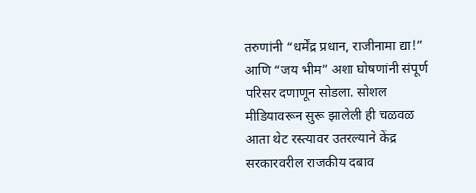तरुणांनी “धर्मेंद्र प्रधान, राजीनामा द्या!” आणि “जय भीम” अशा घोषणांनी संपूर्ण परिसर दणाणून सोडला. सोशल मीडियावरून सुरू झालेली ही चळवळ आता थेट रस्त्यावर उतरल्याने केंद्र सरकारवरील राजकीय दबाव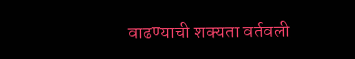वाढण्याची शक्यता वर्तवली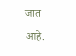जात आहे.